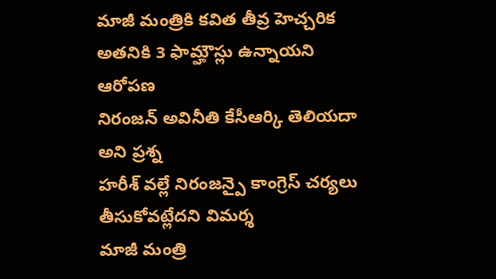మాజీ మంత్రికి కవిత తీవ్ర హెచ్చరిక
అతనికి 3 ఫామ్హౌస్లు ఉన్నాయని ఆరోపణ
నిరంజన్ అవినీతి కేసీఆర్కి తెలియదా అని ప్రశ్న
హరీశ్ వల్లే నిరంజన్పై కాంగ్రెస్ చర్యలు తీసుకోవట్లేదని విమర్శ
మాజీ మంత్రి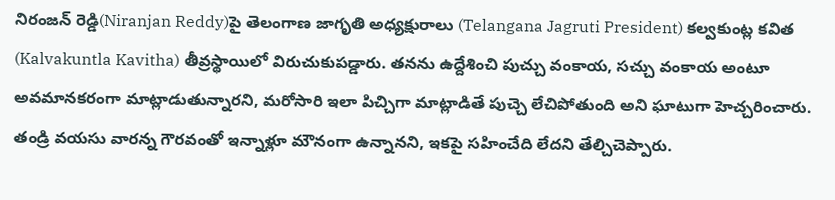నిరంజన్ రెడ్డి(Niranjan Reddy)పై తెలంగాణ జాగృతి అధ్యక్షురాలు (Telangana Jagruti President) కల్వకుంట్ల కవిత (Kalvakuntla Kavitha) తీవ్రస్థాయిలో విరుచుకుపడ్డారు. తనను ఉద్దేశించి పుచ్చు వంకాయ, సచ్చు వంకాయ అంటూ అవమానకరంగా మాట్లాడుతున్నారని, మరోసారి ఇలా పిచ్చిగా మాట్లాడితే పుచ్చె లేచిపోతుంది అని ఘాటుగా హెచ్చరించారు. తండ్రి వయసు వారన్న గౌరవంతో ఇన్నాళ్లూ మౌనంగా ఉన్నానని, ఇకపై సహించేది లేదని తేల్చిచెప్పారు.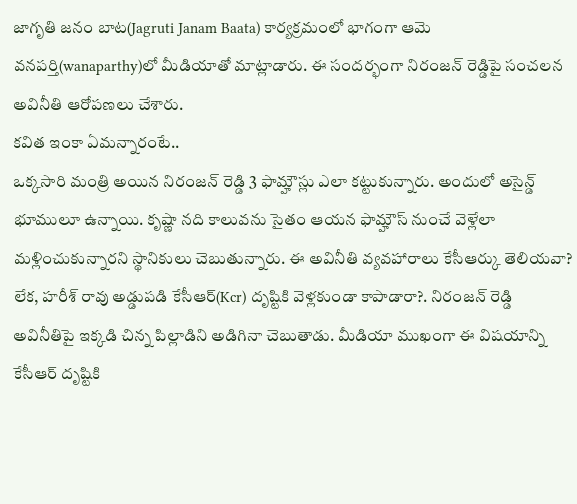జాగృతి జనం బాట(Jagruti Janam Baata) కార్యక్రమంలో భాగంగా ఆమె వనపర్తి(wanaparthy)లో మీడియాతో మాట్లాడారు. ఈ సందర్భంగా నిరంజన్ రెడ్డిపై సంచలన అవినీతి ఆరోపణలు చేశారు.
కవిత ఇంకా ఏమన్నారంటే..
ఒక్కసారి మంత్రి అయిన నిరంజన్ రెడ్డి 3 ఫామ్హౌస్లు ఎలా కట్టుకున్నారు. అందులో అసైన్డ్ భూములూ ఉన్నాయి. కృష్ణా నది కాలువను సైతం ఆయన ఫామ్హౌస్ నుంచే వెళ్లేలా మళ్లించుకున్నారని స్థానికులు చెబుతున్నారు. ఈ అవినీతి వ్యవహారాలు కేసీఆర్కు తెలియవా? లేక, హరీశ్ రావు అడ్డుపడి కేసీఆర్(Kcr) దృష్టికి వెళ్లకుండా కాపాడారా?. నిరంజన్ రెడ్డి అవినీతిపై ఇక్కడి చిన్న పిల్లాడిని అడిగినా చెబుతాడు. మీడియా ముఖంగా ఈ విషయాన్ని కేసీఆర్ దృష్టికి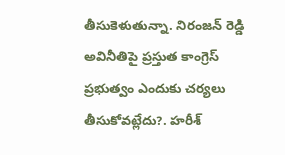తీసుకెళుతున్నా. నిరంజన్ రెడ్డి అవినీతిపై ప్రస్తుత కాంగ్రెస్ ప్రభుత్వం ఎందుకు చర్యలు తీసుకోవట్లేదు?. హరీశ్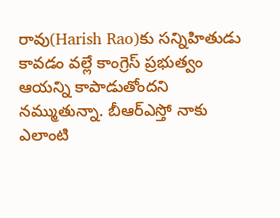రావు(Harish Rao)కు సన్నిహితుడు కావడం వల్లే కాంగ్రెస్ ప్రభుత్వం ఆయన్ని కాపాడుతోందని నమ్ముతున్నా. బీఆర్ఎస్తో నాకు ఎలాంటి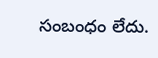సంబంధం లేదు.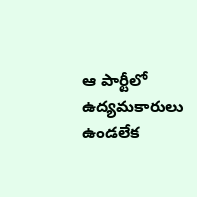ఆ పార్టీలో ఉద్యమకారులు ఉండలేక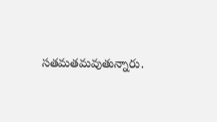సతమతమవుతున్నారు.